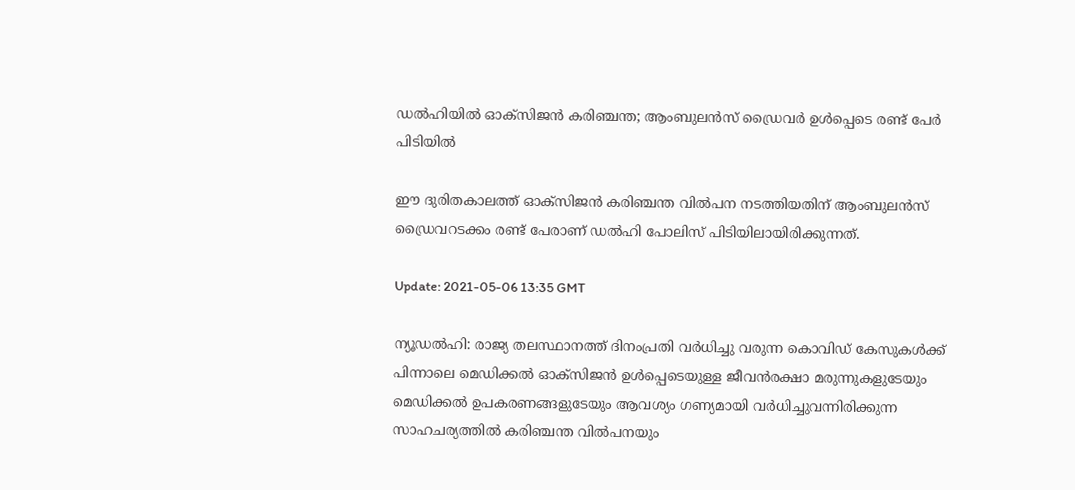ഡല്‍ഹിയില്‍ ഓക്‌സിജന്‍ കരിഞ്ചന്ത; ആംബുലന്‍സ് ഡ്രൈവര്‍ ഉള്‍പ്പെടെ രണ്ട് പേര്‍ പിടിയില്‍

ഈ ദുരിതകാലത്ത് ഓക്‌സിജന്‍ കരിഞ്ചന്ത വില്‍പന നടത്തിയതിന് ആംബുലന്‍സ് ഡ്രൈവറടക്കം രണ്ട് പേരാണ് ഡല്‍ഹി പോലിസ് പിടിയിലായിരിക്കുന്നത്.

Update: 2021-05-06 13:35 GMT

ന്യൂഡല്‍ഹി: രാജ്യ തലസ്ഥാനത്ത് ദിനംപ്രതി വര്‍ധിച്ചു വരുന്ന കൊവിഡ് കേസുകള്‍ക്ക് പിന്നാലെ മെഡിക്കല്‍ ഓക്‌സിജന്‍ ഉള്‍പ്പെടെയുള്ള ജീവന്‍രക്ഷാ മരുന്നുകളുടേയും മെഡിക്കല്‍ ഉപകരണങ്ങളുടേയും ആവശ്യം ഗണ്യമായി വര്‍ധിച്ചുവന്നിരിക്കുന്ന സാഹചര്യത്തില്‍ കരിഞ്ചന്ത വില്‍പനയും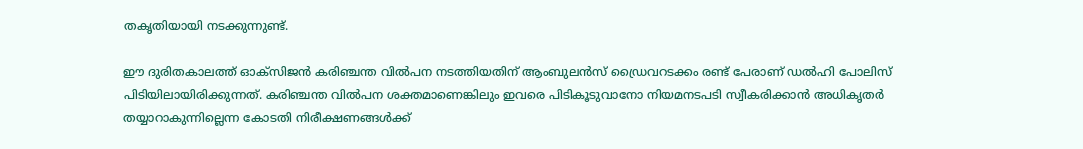തകൃതിയായി നടക്കുന്നുണ്ട്.

ഈ ദുരിതകാലത്ത് ഓക്‌സിജന്‍ കരിഞ്ചന്ത വില്‍പന നടത്തിയതിന് ആംബുലന്‍സ് ഡ്രൈവറടക്കം രണ്ട് പേരാണ് ഡല്‍ഹി പോലിസ് പിടിയിലായിരിക്കുന്നത്. കരിഞ്ചന്ത വില്‍പന ശക്തമാണെങ്കിലും ഇവരെ പിടികൂടുവാനോ നിയമനടപടി സ്വീകരിക്കാന്‍ അധികൃതര്‍ തയ്യാറാകുന്നില്ലെന്ന കോടതി നിരീക്ഷണങ്ങള്‍ക്ക്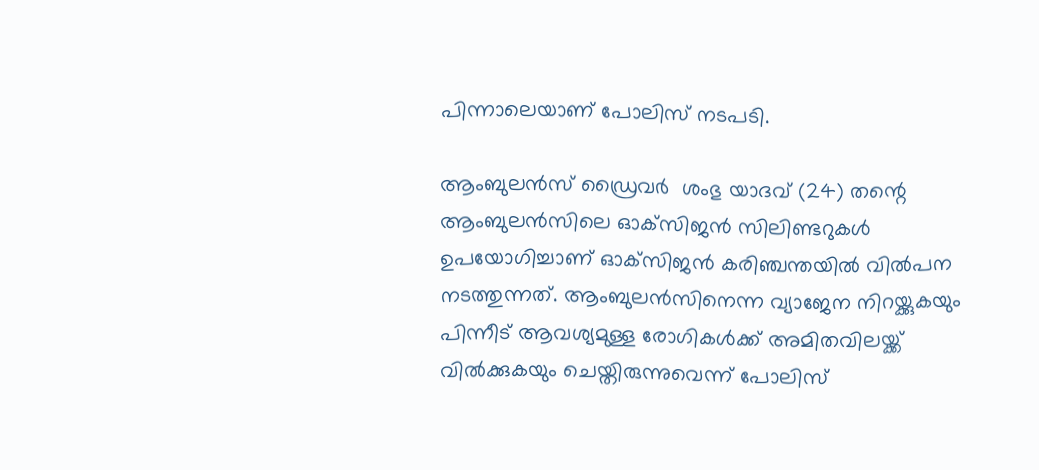പിന്നാലെയാണ് പോലിസ് നടപടി.

ആംബുലന്‍സ് ഡ്രൈവര്‍  ശംഭു യാദവ് (24) തന്റെ ആംബുലന്‍സിലെ ഓക്‌സിജന്‍ സിലിണ്ടറുകള്‍ ഉപയോഗിച്ചാണ് ഓക്‌സിജന്‍ കരിഞ്ചന്തയില്‍ വില്‍പന നടത്തുന്നത്. ആംബുലന്‍സിനെന്ന വ്യാജേന നിറയ്ക്കുകയും പിന്നീട് ആവശ്യമുള്ള രോഗികള്‍ക്ക് അമിതവിലയ്ക്ക് വില്‍ക്കുകയും ചെയ്തിരുന്നുവെന്ന് പോലിസ്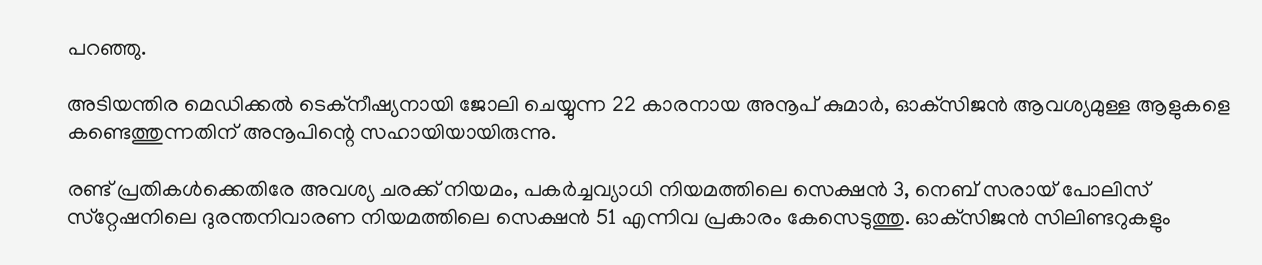പറഞ്ഞു.

അടിയന്തിര മെഡിക്കല്‍ ടെക്‌നീഷ്യനായി ജോലി ചെയ്യുന്ന 22 കാരനായ അനൂപ് കുമാര്‍, ഓക്‌സിജന്‍ ആവശ്യമുള്ള ആളുകളെ കണ്ടെത്തുന്നതിന് അനൂപിന്റെ സഹായിയായിരുന്നു.

രണ്ട് പ്രതികള്‍ക്കെതിരേ അവശ്യ ചരക്ക് നിയമം, പകര്‍ച്ചവ്യാധി നിയമത്തിലെ സെക്ഷന്‍ 3, നെബ് സരായ് പോലിസ് സ്‌റ്റേഷനിലെ ദുരന്തനിവാരണ നിയമത്തിലെ സെക്ഷന്‍ 51 എന്നിവ പ്രകാരം കേസെടുത്തു. ഓക്‌സിജന്‍ സിലിണ്ടറുകളും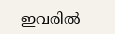ഇവരില്‍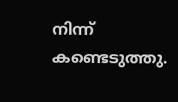നിന്ന് കണ്ടെടുത്തു.